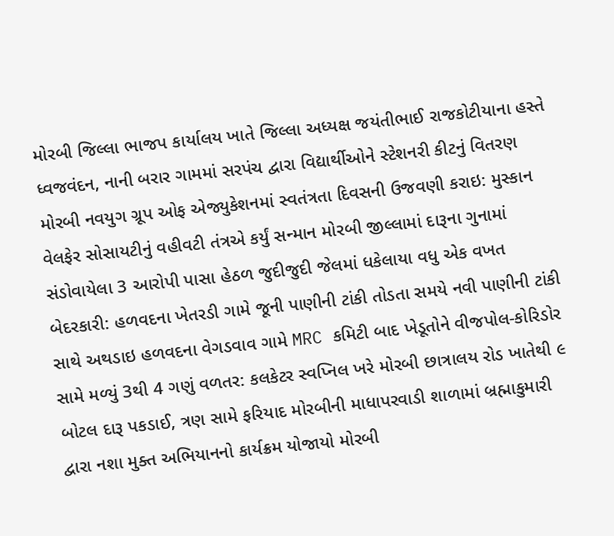મોરબી જિલ્લા ભાજપ કાર્યાલય ખાતે જિલ્લા અધ્યક્ષ જયંતીભાઈ રાજકોટીયાના હસ્તે ધ્વજવંદન, નાની બરાર ગામમાં સરપંચ દ્વારા વિદ્યાર્થીઓને સ્ટેશનરી કીટનું વિતરણ મોરબી નવયુગ ગ્રૂપ ઓફ એજ્યુકેશનમાં સ્વતંત્રતા દિવસની ઉજવણી કરાઇ: મુસ્કાન વેલફેર સોસાયટીનું વહીવટી તંત્રએ કર્યું સન્માન મોરબી જીલ્લામાં દારૂના ગુનામાં સંડોવાયેલા 3 આરોપી પાસા હેઠળ જુદીજુદી જેલમાં ધકેલાયા વધુ એક વખત બેદરકારી: હળવદના ખેતરડી ગામે જૂની પાણીની ટાંકી તોડતા સમયે નવી પાણીની ટાંકી સાથે અથડાઇ હળવદના વેગડવાવ ગામે MRC કમિટી બાદ ખેડૂતોને વીજપોલ-કોરિડોર સામે મળ્યું 3થી 4 ગણું વળતર: કલકેટર સ્વપ્નિલ ખરે મોરબી છાત્રાલય રોડ ખાતેથી ૯ બોટલ દારૂ પકડાઈ, ત્રણ સામે ફરિયાદ મોરબીની માધાપરવાડી શાળામાં બ્રહ્માકુમારી દ્વારા નશા મુક્ત અભિયાનનો કાર્યક્રમ યોજાયો મોરબી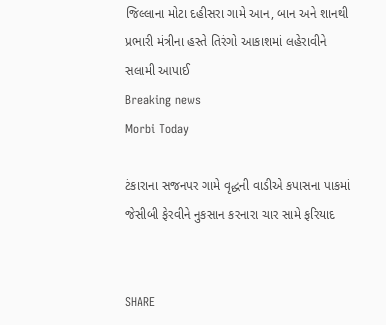જિલ્લાના મોટા દહીસરા ગામે આન, બાન અને શાનથી પ્રભારી મંત્રીના હસ્તે તિરંગો આકાશમાં લહેરાવીને સલામી આપાઈ
Breaking news
Morbi Today

ટંકારાના સજનપર ગામે વૃદ્ધની વાડીએ કપાસના પાકમાં જેસીબી ફેરવીને નુકસાન કરનારા ચાર સામે ફરિયાદ


SHARE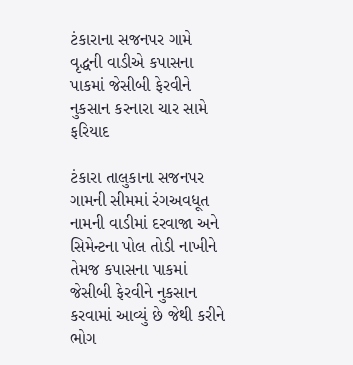ટંકારાના સજનપર ગામે વૃદ્ધની વાડીએ કપાસના પાકમાં જેસીબી ફેરવીને નુકસાન કરનારા ચાર સામે ફરિયાદ

ટંકારા તાલુકાના સજનપર ગામની સીમમાં રંગઅવધૂત નામની વાડીમાં દરવાજા અને સિમેન્ટના પોલ તોડી નાખીને તેમજ કપાસના પાકમાં જેસીબી ફેરવીને નુકસાન કરવામાં આવ્યું છે જેથી કરીને ભોગ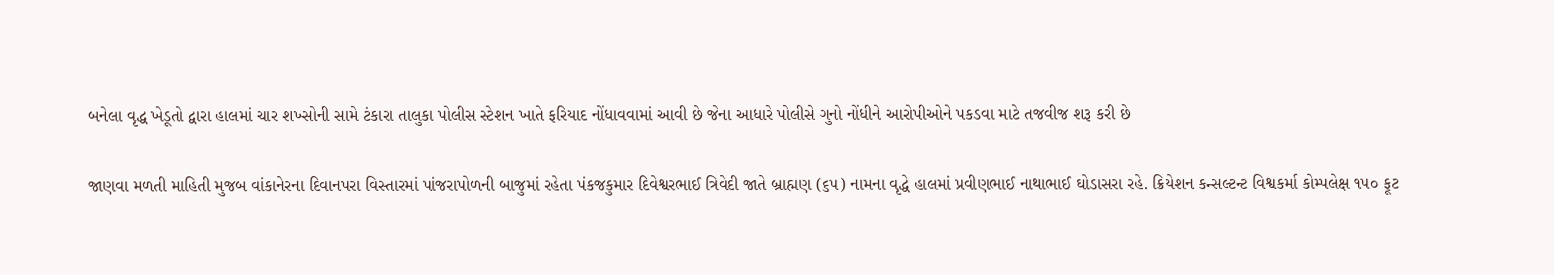બનેલા વૃદ્ધ ખેડૂતો દ્વારા હાલમાં ચાર શખ્સોની સામે ટંકારા તાલુકા પોલીસ સ્ટેશન ખાતે ફરિયાદ નોંધાવવામાં આવી છે જેના આધારે પોલીસે ગુનો નોંધીને આરોપીઓને પકડવા માટે તજવીજ શરૂ કરી છે

જાણવા મળતી માહિતી મુજબ વાંકાનેરના દિવાનપરા વિસ્તારમાં પાંજરાપોળની બાજુમાં રહેતા પંકજકુમાર દિવેશ્વરભાઈ ત્રિવેદી જાતે બ્રાહ્મણ (૬૫) નામના વૃદ્ધે હાલમાં પ્રવીણભાઈ નાથાભાઈ ઘોડાસરા રહે. ક્રિયેશન કન્સલ્ટન્ટ વિશ્વકર્મા કોમ્પલેક્ષ ૧૫૦ ફૂટ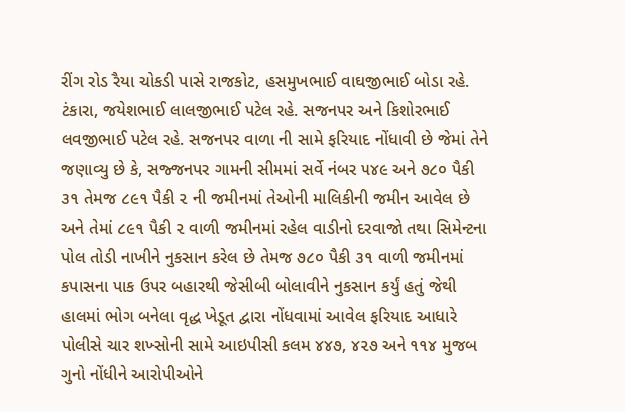રીંગ રોડ રૈયા ચોકડી પાસે રાજકોટ, હસમુખભાઈ વાઘજીભાઈ બોડા રહે. ટંકારા, જયેશભાઈ લાલજીભાઈ પટેલ રહે. સજનપર અને કિશોરભાઈ લવજીભાઈ પટેલ રહે. સજનપર વાળા ની સામે ફરિયાદ નોંધાવી છે જેમાં તેને જણાવ્યુ છે કે, સજ્જનપર ગામની સીમમાં સર્વે નંબર ૫૪૯ અને ૭૮૦ પૈકી ૩૧ તેમજ ૮૯૧ પૈકી ૨ ની જમીનમાં તેઓની માલિકીની જમીન આવેલ છે અને તેમાં ૮૯૧ પૈકી ૨ વાળી જમીનમાં રહેલ વાડીનો દરવાજો તથા સિમેન્ટના પોલ તોડી નાખીને નુકસાન કરેલ છે તેમજ ૭૮૦ પૈકી ૩૧ વાળી જમીનમાં કપાસના પાક ઉપર બહારથી જેસીબી બોલાવીને નુકસાન કર્યું હતું જેથી હાલમાં ભોગ બનેલા વૃદ્ધ ખેડૂત દ્વારા નોંધવામાં આવેલ ફરિયાદ આધારે પોલીસે ચાર શખ્સોની સામે આઇપીસી કલમ ૪૪૭, ૪૨૭ અને ૧૧૪ મુજબ ગુનો નોંધીને આરોપીઓને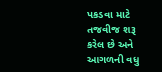પકડવા માટે તજવીજ શરૂ કરેલ છે અને આગળની વધુ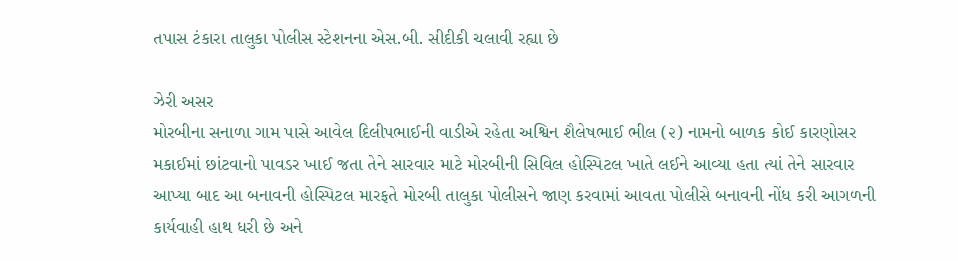તપાસ ટંકારા તાલુકા પોલીસ સ્ટેશનના એસ.બી. સીદીકી ચલાવી રહ્યા છે

ઝેરી અસર
મોરબીના સનાળા ગામ પાસે આવેલ દિલીપભાઈની વાડીએ રહેતા અશ્વિન શૈલેષભાઈ ભીલ (૨) નામનો બાળક કોઈ કારણોસર મકાઈમાં છાંટવાનો પાવડર ખાઈ જતા તેને સારવાર માટે મોરબીની સિવિલ હોસ્પિટલ ખાતે લઈને આવ્યા હતા ત્યાં તેને સારવાર આપ્યા બાદ આ બનાવની હોસ્પિટલ મારફતે મોરબી તાલુકા પોલીસને જાણ કરવામાં આવતા પોલીસે બનાવની નોંધ કરી આગળની કાર્યવાહી હાથ ધરી છે અને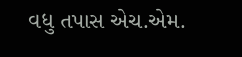વધુ તપાસ એચ.એમ.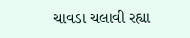ચાવડા ચલાવી રહ્યા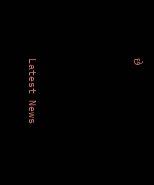છે






Latest News